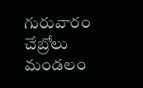గురువారం చేబ్రోలు మండలం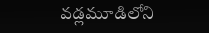వడ్లమూడిలోని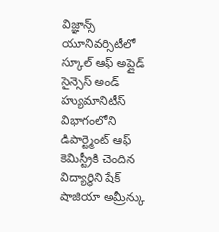విజ్ఞాన్స్ యూనివర్సిటీలో స్కూల్ ఆఫ్ అప్లైడ్ సైన్సెస్ అండ్ హ్యుమానిటీస్ విభాగంలోని డిపార్ట్మెంట్ ఆఫ్ కెమిస్ట్రీకి చెందిన విద్యార్థిని షేక్ షాజియా అమ్రీన్కు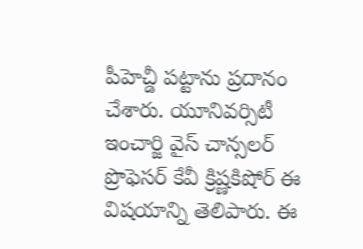పీహెచ్డీ పట్టాను ప్రదానం చేశారు. యూనివర్సిటీ ఇంచార్జి వైస్ చాన్సలర్ ప్రొఫెసర్ కేవీ క్రిష్ణకిషోర్ ఈ విషయాన్ని తెలిపారు. ఈ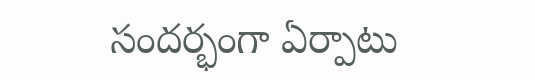సందర్భంగా ఏర్పాటు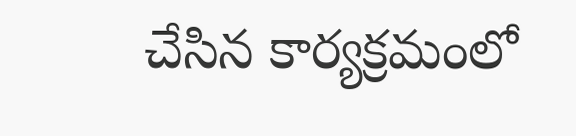చేసిన కార్యక్రమంలో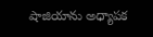షాజియాను అధ్యాపక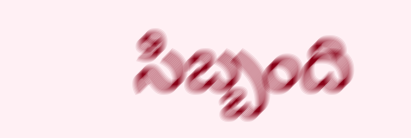సిబ్బంది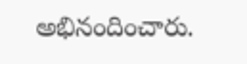అభినందించారు.